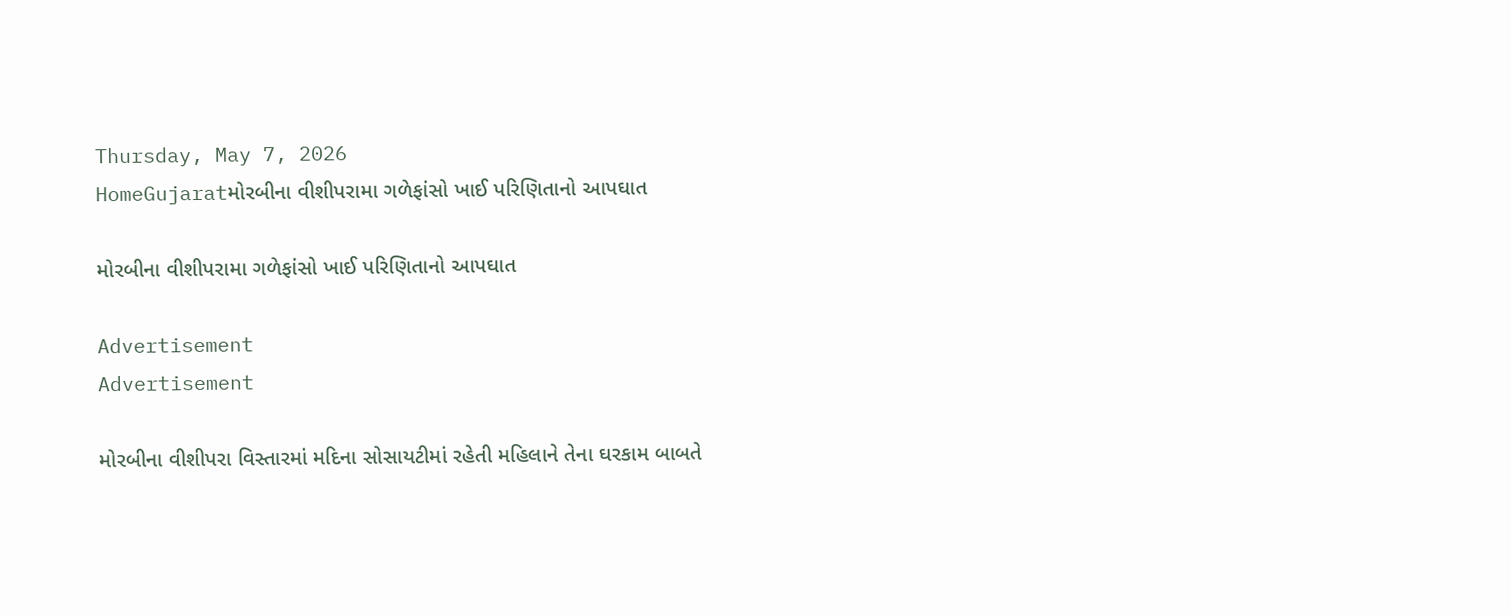Thursday, May 7, 2026
HomeGujaratમોરબીના વીશીપરામા ગળેફાંસો ખાઈ પરિણિતાનો આપઘાત

મોરબીના વીશીપરામા ગળેફાંસો ખાઈ પરિણિતાનો આપઘાત

Advertisement
Advertisement

મોરબીના વીશીપરા વિસ્તારમાં મદિના સોસાયટીમાં રહેતી મહિલાને તેના ઘરકામ બાબતે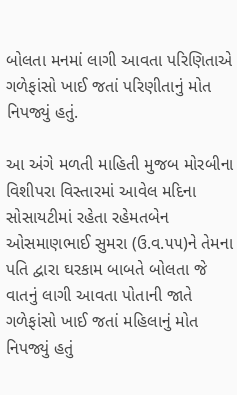બોલતા મનમાં લાગી આવતા પરિણિતાએ ગળેફાંસો ખાઈ જતાં પરિણીતાનું મોત નિપજ્યું હતું.

આ અંગે મળતી માહિતી મુજબ મોરબીના વિશીપરા વિસ્તારમાં આવેલ મદિના સોસાયટીમાં રહેતા રહેમતબેન ઓસમાણભાઈ સુમરા (ઉ.વ.૫૫)ને તેમના પતિ દ્વારા ઘરકામ બાબતે બોલતા જે વાતનું લાગી આવતા પોતાની જાતે ગળેફાંસો ખાઈ જતાં મહિલાનું મોત નિપજ્યું હતું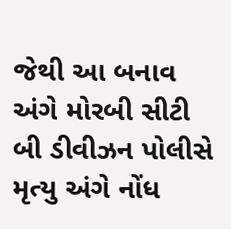જેથી આ બનાવ અંગે મોરબી સીટી બી ડીવીઝન પોલીસે મૃત્યુ અંગે નોંધ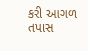કરી આગળ તપાસ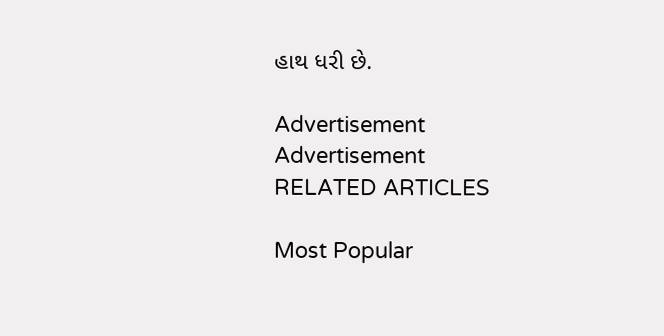હાથ ધરી છે.

Advertisement
Advertisement
RELATED ARTICLES

Most Popular